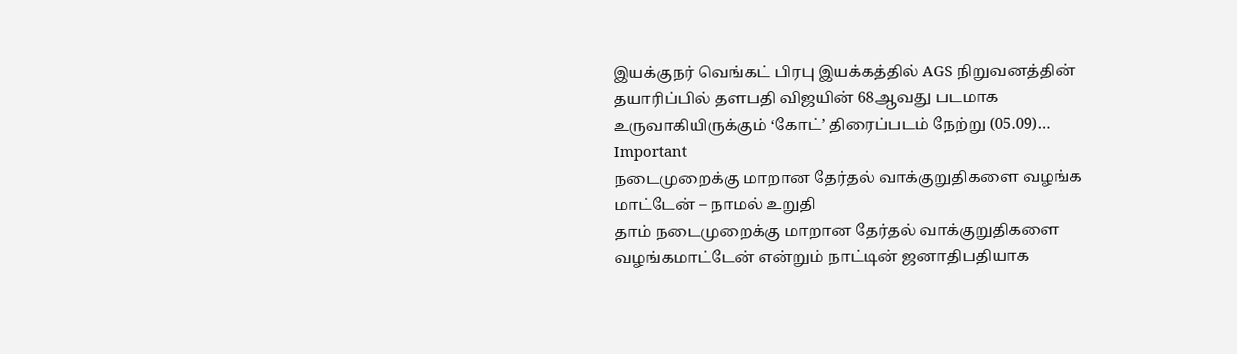இயக்குநர் வெங்கட் பிரபு இயக்கத்தில் AGS நிறுவனத்தின் தயாரிப்பில் தளபதி விஜயின் 68ஆவது படமாக உருவாகியிருக்கும் ‘கோட்’ திரைப்படம் நேற்று (05.09)…
Important
நடைமுறைக்கு மாறான தேர்தல் வாக்குறுதிகளை வழங்க மாட்டேன் – நாமல் உறுதி
தாம் நடைமுறைக்கு மாறான தேர்தல் வாக்குறுதிகளை வழங்கமாட்டேன் என்றும் நாட்டின் ஜனாதிபதியாக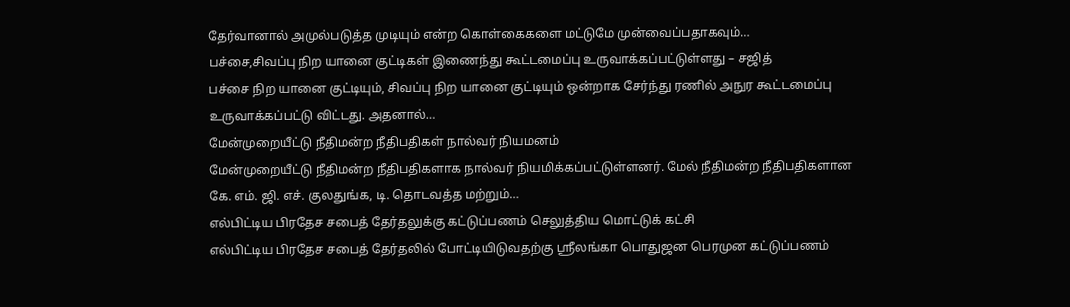தேர்வானால் அமுல்படுத்த முடியும் என்ற கொள்கைகளை மட்டுமே முன்வைப்பதாகவும்…
பச்சை,சிவப்பு நிற யானை குட்டிகள் இணைந்து கூட்டமைப்பு உருவாக்கப்பட்டுள்ளது – சஜித்
பச்சை நிற யானை குட்டியும், சிவப்பு நிற யானை குட்டியும் ஒன்றாக சேர்ந்து ரணில் அநுர கூட்டமைப்பு உருவாக்கப்பட்டு விட்டது. அதனால்…
மேன்முறையீட்டு நீதிமன்ற நீதிபதிகள் நால்வர் நியமனம்
மேன்முறையீட்டு நீதிமன்ற நீதிபதிகளாக நால்வர் நியமிக்கப்பட்டுள்ளனர். மேல் நீதிமன்ற நீதிபதிகளான கே. எம். ஜி. எச். குலதுங்க, டி. தொடவத்த மற்றும்…
எல்பிட்டிய பிரதேச சபைத் தேர்தலுக்கு கட்டுப்பணம் செலுத்திய மொட்டுக் கட்சி
எல்பிட்டிய பிரதேச சபைத் தேர்தலில் போட்டியிடுவதற்கு ஸ்ரீலங்கா பொதுஜன பெரமுன கட்டுப்பணம்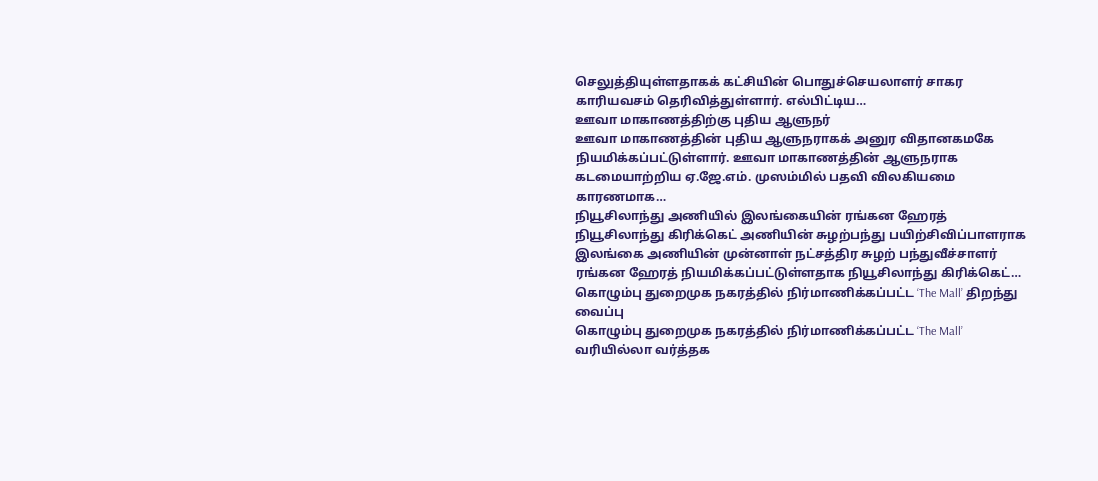செலுத்தியுள்ளதாகக் கட்சியின் பொதுச்செயலாளர் சாகர காரியவசம் தெரிவித்துள்ளார். எல்பிட்டிய…
ஊவா மாகாணத்திற்கு புதிய ஆளுநர்
ஊவா மாகாணத்தின் புதிய ஆளுநராகக் அனுர விதானகமகே நியமிக்கப்பட்டுள்ளார். ஊவா மாகாணத்தின் ஆளுநராக கடமையாற்றிய ஏ.ஜே.எம். முஸம்மில் பதவி விலகியமை காரணமாக…
நியூசிலாந்து அணியில் இலங்கையின் ரங்கன ஹேரத்
நியூசிலாந்து கிரிக்கெட் அணியின் சுழற்பந்து பயிற்சிவிப்பாளராக இலங்கை அணியின் முன்னாள் நட்சத்திர சுழற் பந்துவீச்சாளர் ரங்கன ஹேரத் நியமிக்கப்பட்டுள்ளதாக நியூசிலாந்து கிரிக்கெட்…
கொழும்பு துறைமுக நகரத்தில் நிர்மாணிக்கப்பட்ட ‘The Mall’ திறந்து வைப்பு
கொழும்பு துறைமுக நகரத்தில் நிர்மாணிக்கப்பட்ட ‘The Mall’ வரியில்லா வர்த்தக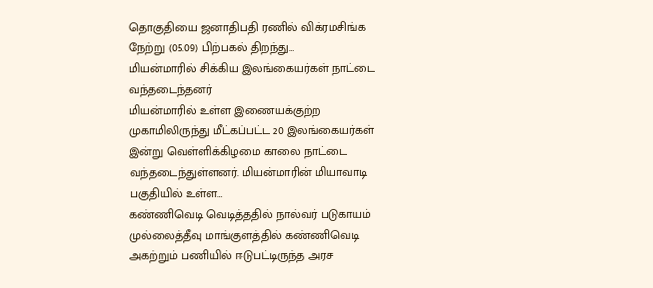தொகுதியை ஜனாதிபதி ரணில் விக்ரமசிங்க நேற்று (05.09) பிற்பகல் திறந்து…
மியன்மாரில் சிக்கிய இலங்கையர்கள் நாட்டை வந்தடைந்தனர்
மியன்மாரில் உள்ள இணையக்குற்ற முகாமிலிருந்து மீட்கப்பட்ட 20 இலங்கையர்கள் இன்று வெள்ளிக்கிழமை காலை நாட்டை வந்தடைந்துள்ளனர். மியன்மாரின் மியாவாடி பகுதியில் உள்ள…
கண்ணிவெடி வெடித்ததில் நால்வர் படுகாயம்
முல்லைத்தீவு மாங்குளத்தில் கண்ணிவெடி அகற்றும் பணியில் ஈடுபட்டிருந்த அரச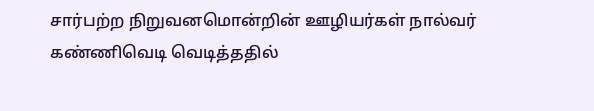சார்பற்ற நிறுவனமொன்றின் ஊழியர்கள் நால்வர் கண்ணிவெடி வெடித்ததில்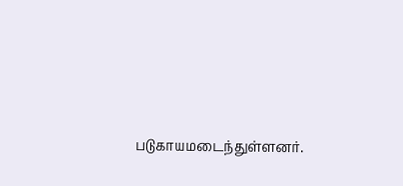படுகாயமடைந்துள்ளனர்.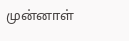முன்னாள்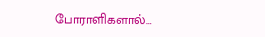போராளிகளால்…